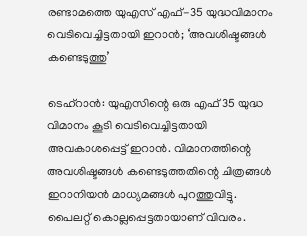രണ്ടാമത്തെ യുഎസ് എഫ്-35 യുദ്ധവിമാനം വെടിവെച്ചിട്ടതായി ഇറാൻ; ‘അവശിഷ്ടങ്ങൾ കണ്ടെടുത്തു’

ടെഹ്റാൻ: യുഎസിന്റെ ഒരു എഫ് 35 യുദ്ധ വിമാനം കൂടി വെടിവെച്ചിട്ടതായി അവകാശപ്പെട്ട് ഇറാൻ. വിമാനത്തിന്റെ അവശിഷ്ടങ്ങൾ കണ്ടെടുത്തതിന്റെ ചിത്രങ്ങൾ ഇറാനിയൻ മാധ്യമങ്ങൾ പുറത്തുവിട്ടു. പൈലറ്റ് കൊല്ലപ്പെട്ടതായാണ് വിവരം.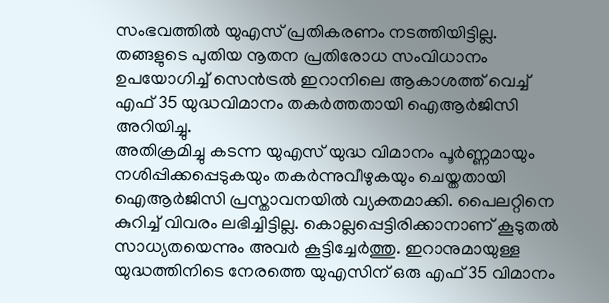സംഭവത്തിൽ യുഎസ് പ്രതികരണം നടത്തിയിട്ടില്ല. തങ്ങളുടെ പുതിയ നൂതന പ്രതിരോധ സംവിധാനം ഉപയോഗിച്ച് സെൻട്രൽ ഇറാനിലെ ആകാശത്ത് വെച്ച് എഫ് 35 യുദ്ധവിമാനം തകർത്തതായി ഐആർജിസി അറിയിച്ചു.
അതിക്രമിച്ചു കടന്ന യുഎസ് യുദ്ധ വിമാനം പൂർണ്ണമായും നശിപ്പിക്കപ്പെടുകയും തകർന്നുവീഴുകയും ചെയ്തതായി ഐആർജിസി പ്രസ്താവനയിൽ വ്യക്തമാക്കി. പൈലറ്റിനെ കുറിച്ച് വിവരം ലഭിച്ചിട്ടില്ല. കൊല്ലപ്പെട്ടിരിക്കാനാണ് കൂടുതൽ സാധ്യതയെന്നും അവർ കൂട്ടിച്ചേർത്തു. ഇറാനുമായുള്ള യുദ്ധത്തിനിടെ നേരത്തെ യുഎസിന് ഒരു എഫ് 35 വിമാനം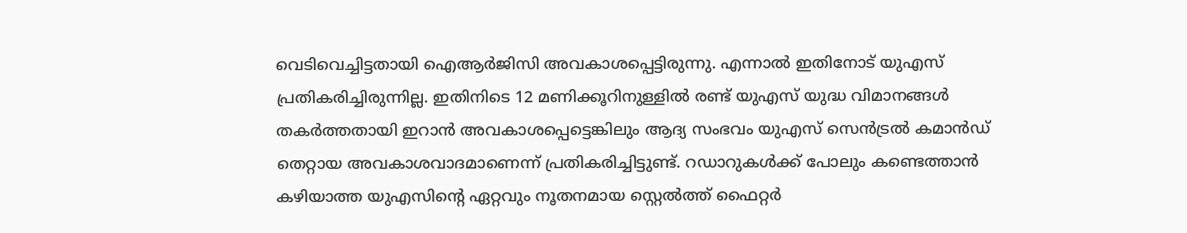വെടിവെച്ചിട്ടതായി ഐആർജിസി അവകാശപ്പെട്ടിരുന്നു. എന്നാൽ ഇതിനോട് യുഎസ് പ്രതികരിച്ചിരുന്നില്ല. ഇതിനിടെ 12 മണിക്കൂറിനുള്ളിൽ രണ്ട് യുഎസ് യുദ്ധ വിമാനങ്ങൾ തകർത്തതായി ഇറാൻ അവകാശപ്പെട്ടെങ്കിലും ആദ്യ സംഭവം യുഎസ് സെൻട്രൽ കമാൻഡ് തെറ്റായ അവകാശവാദമാണെന്ന് പ്രതികരിച്ചിട്ടുണ്ട്. റഡാറുകൾക്ക് പോലും കണ്ടെത്താൻ കഴിയാത്ത യുഎസിന്റെ ഏറ്റവും നൂതനമായ സ്റ്റെൽത്ത് ഫൈറ്റർ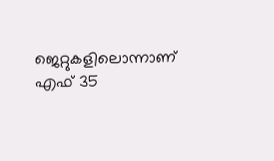ജെറ്റുകളിലൊന്നാണ് എഫ് 35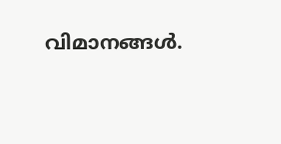വിമാനങ്ങൾ.